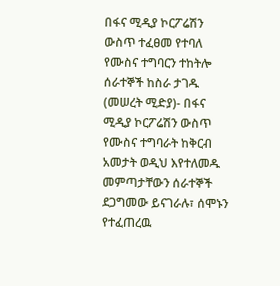በፋና ሚዲያ ኮርፖሬሽን ውስጥ ተፈፀመ የተባለ የሙስና ተግባርን ተከትሎ ሰራተኞች ከስራ ታገዱ
(መሠረት ሚድያ)- በፋና ሚዲያ ኮርፖሬሽን ውስጥ የሙስና ተግባራት ከቅርብ አመታት ወዲህ እየተለመዱ መምጣታቸውን ሰራተኞች ደጋግመው ይናገራሉ፣ ሰሞኑን የተፈጠረዉ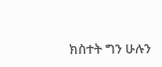ክስተት ግን ሁሉን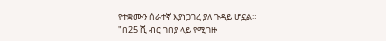የተቋሙን ሰራተኛ እያነጋገረ ያለ ጉዳይ ሆኗል።
"በ25 ሺ ብር ገበያ ላይ የሚገዙ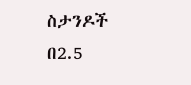ስታንዶች በ2.5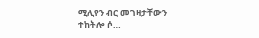ሚሊየን ብር መገዛታቸውን ተከትሎ ሶ…